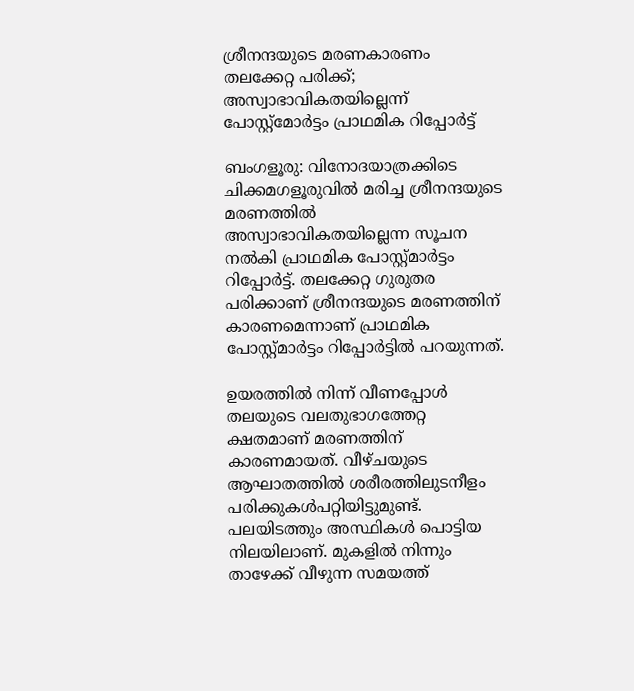ശ്രീനന്ദയുടെ മരണകാരണം തലക്കേറ്റ പരിക്ക്; അസ്വാഭാവികതയില്ലെന്ന് പോസ്റ്റ്‌മോര്‍ട്ടം പ്രാഥമിക റിപ്പോര്‍ട്ട്

ബംഗളൂരു: വിനോദയാത്രക്കിടെ ചിക്കമഗളൂരുവില്‍ മരിച്ച ശ്രീനന്ദയുടെ മരണത്തില്‍ അസ്വാഭാവികതയില്ലെന്ന സൂചന നല്‍കി പ്രാഥമിക പോസ്റ്റ്മാര്‍ട്ടം റിപ്പോര്‍ട്ട്. തലക്കേറ്റ ഗുരുതര പരിക്കാണ് ശ്രീനന്ദയുടെ മരണത്തിന് കാരണമെന്നാണ് പ്രാഥമിക പോസ്റ്റ്മാര്‍ട്ടം റിപ്പോര്‍ട്ടില്‍ പറയുന്നത്.

ഉയരത്തില്‍ നിന്ന് വീണപ്പോള്‍ തലയുടെ വലതുഭാഗത്തേറ്റ ക്ഷതമാണ് മരണത്തിന് കാരണമായത്. വീഴ്ചയുടെ ആഘാതത്തില്‍ ശരീരത്തിലുടനീളം പരിക്കുകള്‍പറ്റിയിട്ടുമുണ്ട്. പലയിടത്തും അസ്ഥികള്‍ പൊട്ടിയ നിലയിലാണ്. മുകളില്‍ നിന്നും താഴേക്ക് വീഴുന്ന സമയത്ത്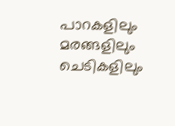പാറകളിലും മരങ്ങളിലും ചെടികളിലും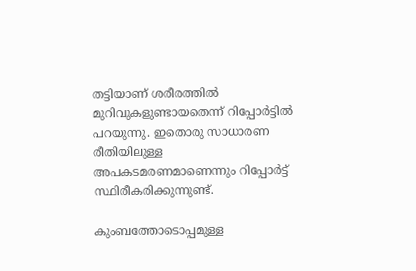തട്ടിയാണ് ശരീരത്തില്‍ മുറിവുകളുണ്ടായതെന്ന് റിപ്പോര്‍ട്ടില്‍ പറയുന്നു. ഇതൊരു സാധാരണ രീതിയിലുള്ള അപകടമരണമാണെന്നും റിപ്പോര്‍ട്ട് സ്ഥിരീകരിക്കുന്നുണ്ട്.

കുംബത്തോടൊപ്പമുള്ള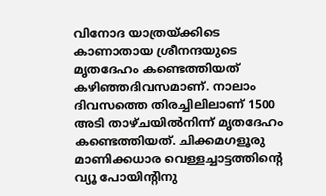വിനോദ യാത്രയ്ക്കിടെ കാണാതായ ശ്രീനന്ദയുടെ മൃതദേഹം കണ്ടെത്തിയത് കഴിഞ്ഞദിവസമാണ്. നാലാം ദിവസത്തെ തിരച്ചിലിലാണ് 1500 അടി താഴ്ചയില്‍നിന്ന് മൃതദേഹം കണ്ടെത്തിയത്. ചിക്കമഗളൂരു മാണിക്കധാര വെള്ളച്ചാട്ടത്തിന്റെ വ്യൂ പോയിന്റിനു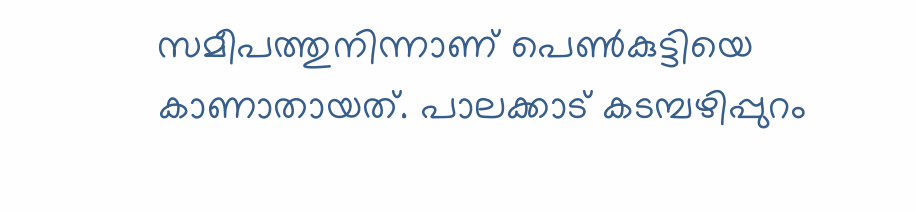സമീപത്തുനിന്നാണ് പെണ്‍കുട്ടിയെ കാണാതായത്. പാലക്കാട് കടമ്പഴിപ്പുറം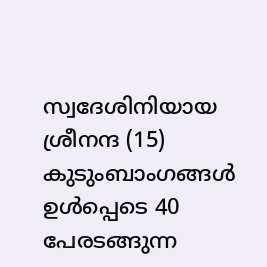സ്വദേശിനിയായ ശ്രീനന്ദ (15) കുടുംബാംഗങ്ങള്‍ ഉള്‍പ്പെടെ 40 പേരടങ്ങുന്ന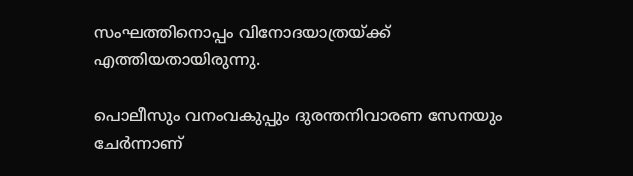സംഘത്തിനൊപ്പം വിനോദയാത്രയ്ക്ക് എത്തിയതായിരുന്നു.

പൊലീസും വനംവകുപ്പും ദുരന്തനിവാരണ സേനയും ചേര്‍ന്നാണ്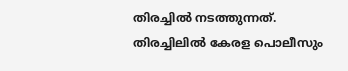തിരച്ചില്‍ നടത്തുന്നത്. തിരച്ചിലില്‍ കേരള പൊലീസും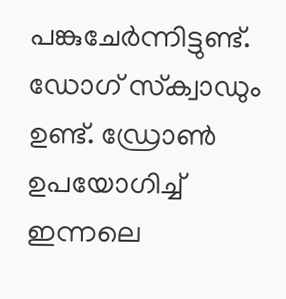പങ്കുചേര്‍ന്നിട്ടുണ്ട്. ഡോഗ് സ്‌ക്വാഡും ഉണ്ട്. ഡ്രോണ്‍ ഉപയോഗിച്ച് ഇന്നലെ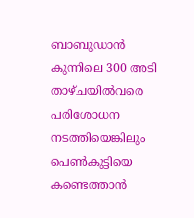ബാബുഡാന്‍ കുന്നിലെ 300 അടി താഴ്ചയില്‍വരെ പരിശോധന നടത്തിയെങ്കിലും പെണ്‍കുട്ടിയെ കണ്ടെത്താന്‍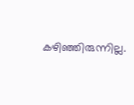കഴിഞ്ഞിരുന്നില്ല.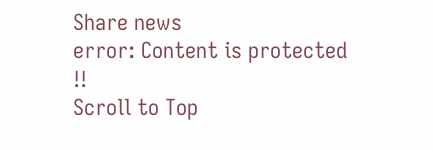Share news
error: Content is protected !!
Scroll to Top